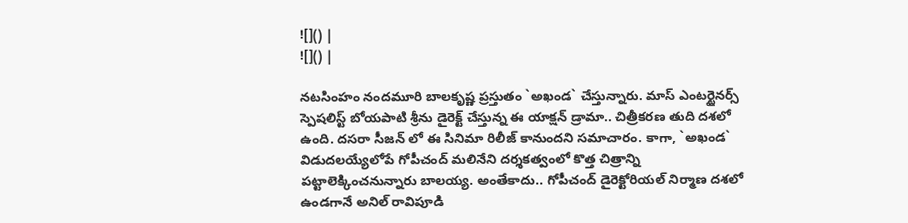![]() |
![]() |

నటసింహం నందమూరి బాలకృష్ణ ప్రస్తుతం `అఖండ` చేస్తున్నారు. మాస్ ఎంటర్టైనర్స్ స్పెషలిస్ట్ బోయపాటి శ్రీను డైరెక్ట్ చేస్తున్న ఈ యాక్షన్ డ్రామా.. చిత్రీకరణ తుది దశలో ఉంది. దసరా సీజన్ లో ఈ సినిమా రిలీజ్ కానుందని సమాచారం. కాగా, `అఖండ` విడుదలయ్యేలోపే గోపీచంద్ మలినేని దర్శకత్వంలో కొత్త చిత్రాన్ని పట్టాలెక్కించనున్నారు బాలయ్య. అంతేకాదు.. గోపీచంద్ డైరెక్టోరియల్ నిర్మాణ దశలో ఉండగానే అనిల్ రావిపూడి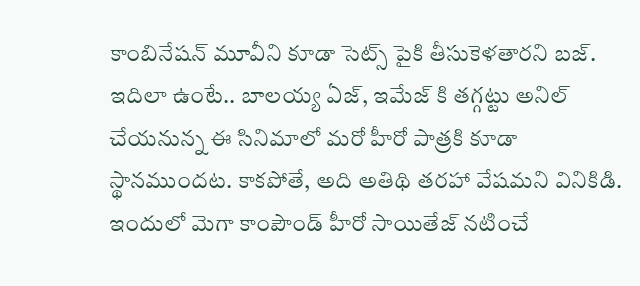కాంబినేషన్ మూవీని కూడా సెట్స్ పైకి తీసుకెళతారని బజ్.
ఇదిలా ఉంటే.. బాలయ్య ఏజ్, ఇమేజ్ కి తగ్గట్టు అనిల్ చేయనున్న ఈ సినిమాలో మరో హీరో పాత్రకి కూడా స్థానముందట. కాకపోతే, అది అతిథి తరహా వేషమని వినికిడి. ఇందులో మెగా కాంపౌండ్ హీరో సాయితేజ్ నటించే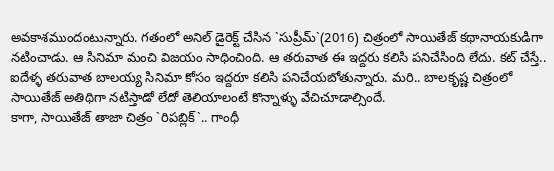అవకాశముందంటున్నారు. గతంలో అనిల్ డైరెక్ట్ చేసిన `సుప్రీమ్`(2016) చిత్రంలో సాయితేజ్ కథానాయకుడిగా నటించాడు. ఆ సినిమా మంచి విజయం సాధించింది. ఆ తరువాత ఈ ఇద్దరు కలిసి పనిచేసింది లేదు. కట్ చేస్తే.. ఐదేళ్ళ తరువాత బాలయ్య సినిమా కోసం ఇద్దరూ కలిసి పనిచేయబోతున్నారు. మరి.. బాలకృష్ణ చిత్రంలో సాయితేజ్ అతిథిగా నటిస్తాడో లేదో తెలియాలంటే కొన్నాళ్ళు వేచిచూడాల్సిందే.
కాగా, సాయితేజ్ తాజా చిత్రం `రిపబ్లిక్`.. గాంధీ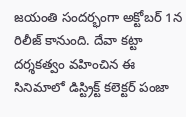జయంతి సందర్భంగా అక్టోబర్ 1న రిలీజ్ కానుంది. దేవా కట్టా దర్శకత్వం వహించిన ఈ సినిమాలో డిస్ట్రిక్ట్ కలెక్టర్ పంజా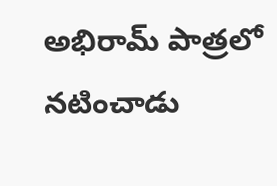అభిరామ్ పాత్రలో నటించాడు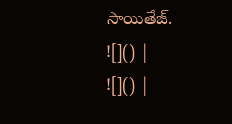సాయితేజ్.
![]() |
![]() |